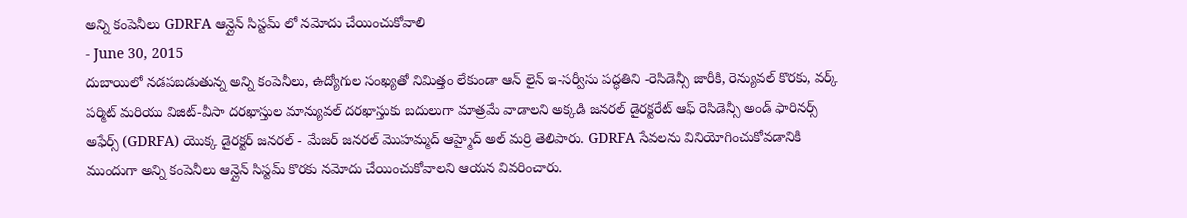అన్ని కంపెనీలు GDRFA ఆన్లైన్ సిస్టమ్ లో నమోదు చేయించుకోవాలి
- June 30, 2015
దుబాయిలో నడపబడుతున్న అన్ని కంపెనీలు, ఉద్యోగుల సంఖ్యతో నిమిత్తం లేకుండా ఆన్ లైన్ ఇ-సర్వీసు పద్ధతిని -రెసిడెన్సీ జారీకి, రెన్యువల్ కొరకు, వర్క్ పర్మిట్ మరియు విజిట్-వీసా దరఖాస్తుల మాన్యువల్ దరఖాస్తుకు బదులుగా మాత్రమే వాడాలని అక్కడి జనరల్ డైరక్టరేట్ ఆఫ్ రెసిడెన్సీ అండ్ ఫారినర్స్ అఫేర్స్ (GDRFA) యొక్క డైరక్టర్ జనరల్ - మేజర్ జనరల్ మొహమ్మద్ ఆహ్మైద్ అల్ మర్రి తెలిపారు. GDRFA సేవలను వినియోగించుకోవడానికి ముందుగా అన్ని కంపెనీలు ఆన్లైన్ సిస్టమ్ కొరకు నమోదు చేయించుకోవాలని ఆయన వివరించారు.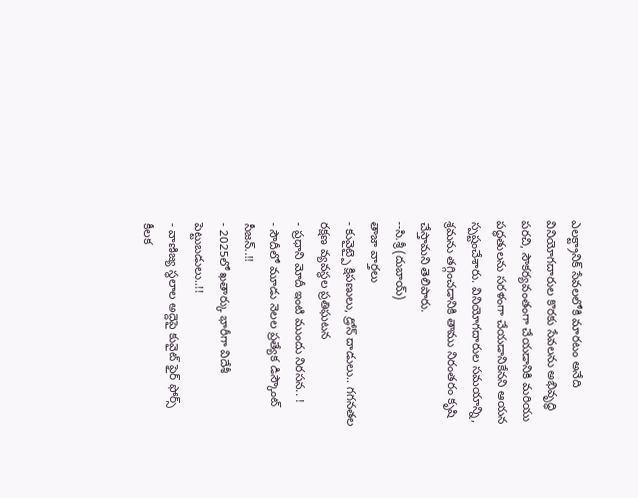ఎలక్ట్రానిక్ సేవలలోకి మారటం అనేది వినియోగదారుల కొరకు సేవలను అభివృద్ధి పరచి, సౌకర్యవంతంగా చేయడానికి మరియు పద్ధతులను సరళంగా చేయడానికేనని ఆయన స్పష్టంచేశారు. వినియోగదారుల సమయాన్ని, శ్రమను తగ్గించడానికి తాము నిరంతరం కృషి చేస్తామని తెలిపారు.
--సి.శ్రీ(దుబాయ్)
తాజా వార్తలు
- కువైట్పై క్షిపణులు, డ్రోన్ దాడులు.. గగనతల రక్షణ వ్యవస్థల ప్రతిఘటన
- ప్రధాని మోదీ ఇంటి ముందు నిరసన.. !
- సౌదీలో మూడు నెలల ప్రత్యేక డిస్కౌంట్ సీజన్..!!
- 2025లో ఖతార్కు భారీగా విదేశీ పెట్టుబడులు..!!
- వాణిజ్య స్థలాల అద్దెపై కువైట్ ఫైర్ ఫోర్స్ కీలక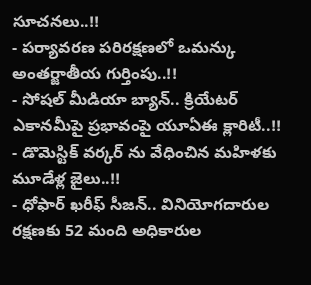సూచనలు..!!
- పర్యావరణ పరిరక్షణలో ఒమన్కు అంతర్జాతీయ గుర్తింపు..!!
- సోషల్ మీడియా బ్యాన్.. క్రియేటర్ ఎకానమీపై ప్రభావంపై యూఏఈ క్లారిటీ..!!
- డొమెస్టిక్ వర్కర్ ను వేధించిన మహిళకు మూడేళ్ల జైలు..!!
- ధోఫార్ ఖరీఫ్ సీజన్.. వినియోగదారుల రక్షణకు 52 మంది అధికారుల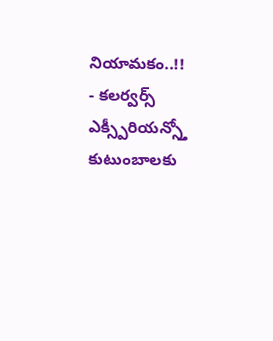నియామకం..!!
- కలర్వర్స్ ఎక్స్పీరియన్స్తో కుటుంబాలకు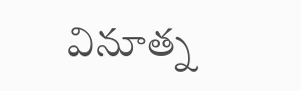వినూత్న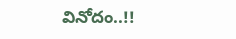వినోదం..!!